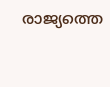രാജ്യത്തെ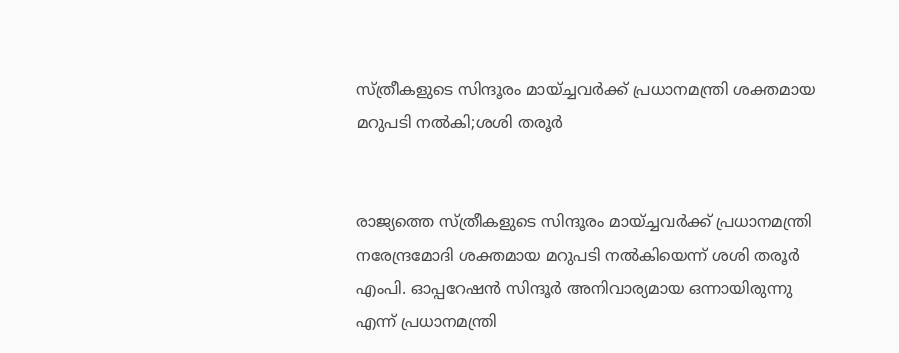സ്ത്രീകളുടെ സിന്ദൂരം മായ്ച്ചവര്‍ക്ക് പ്രധാനമന്ത്രി ശക്തമായ മറുപടി നല്‍കി;ശശി തരൂര്‍


രാജ്യത്തെ സ്ത്രീകളുടെ സിന്ദൂരം മായ്ച്ചവര്‍ക്ക് പ്രധാനമന്ത്രി നരേന്ദ്രമോദി ശക്തമായ മറുപടി നല്‍കിയെന്ന് ശശി തരൂര്‍ എംപി. ഓപ്പറേഷന്‍ സിന്ദൂര്‍ അനിവാര്യമായ ഒന്നായിരുന്നു എന്ന് പ്രധാനമന്ത്രി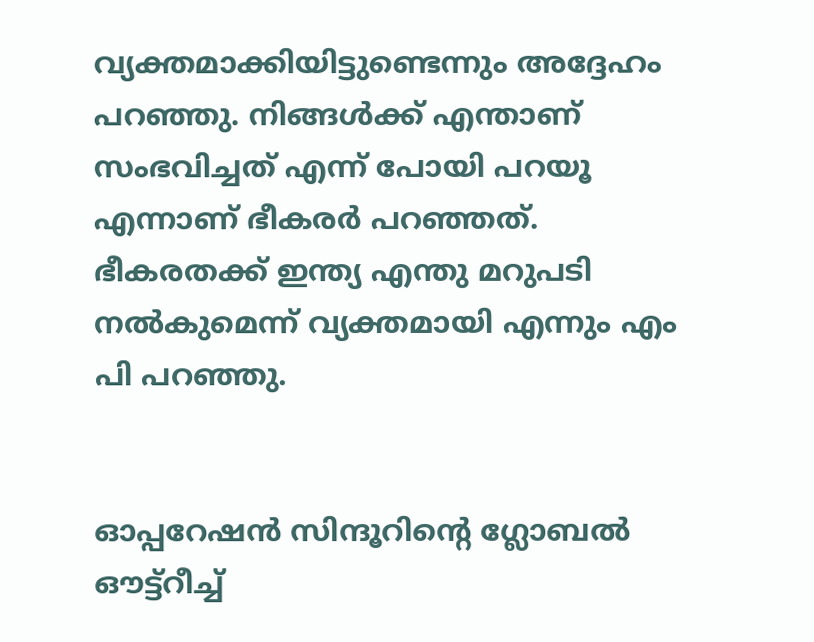വ്യക്തമാക്കിയിട്ടുണ്ടെന്നും അദ്ദേഹം പറഞ്ഞു. നിങ്ങള്‍ക്ക് എന്താണ് സംഭവിച്ചത് എന്ന് പോയി പറയൂ എന്നാണ് ഭീകരര്‍ പറഞ്ഞത്. ഭീകരതക്ക് ഇന്ത്യ എന്തു മറുപടി നല്‍കുമെന്ന് വ്യക്തമായി എന്നും എം പി പറഞ്ഞു.


ഓപ്പറേഷന്‍ സിന്ദൂറിന്റെ ഗ്ലോബല്‍ ഔട്ട്‌റീച്ച്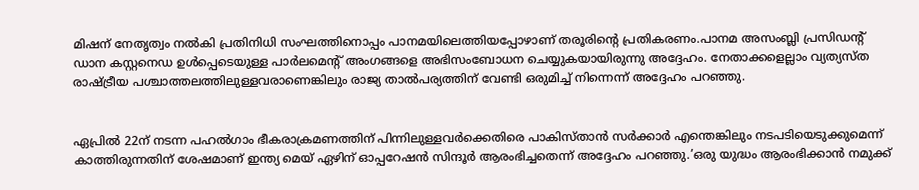മിഷന് നേതൃത്വം നല്‍കി പ്രതിനിധി സംഘത്തിനൊപ്പം പാനമയിലെത്തിയപ്പോഴാണ് തരൂരിന്റെ പ്രതികരണം.പാനമ അസംബ്ലി പ്രസിഡന്റ് ഡാന കസ്റ്റനെഡ ഉള്‍പ്പെടെയുള്ള പാര്‍ലമെന്റ് അംഗങ്ങളെ അഭിസംബോധന ചെയ്യുകയായിരുന്നു അദ്ദേഹം. നേതാക്കളെല്ലാം വ്യത്യസ്ത രാഷ്ട്രീയ പശ്ചാത്തലത്തിലുള്ളവരാണെങ്കിലും രാജ്യ താല്‍പര്യത്തിന് വേണ്ടി ഒരുമിച്ച് നിന്നെന്ന് അദ്ദേഹം പറഞ്ഞു.


ഏപ്രില്‍ 22ന് നടന്ന പഹല്‍ഗാം ഭീകരാക്രമണത്തിന് പിന്നിലുള്ളവര്‍ക്കെതിരെ പാകിസ്താന്‍ സര്‍ക്കാര്‍ എന്തെങ്കിലും നടപടിയെടുക്കുമെന്ന് കാത്തിരുന്നതിന് ശേഷമാണ് ഇന്ത്യ മെയ് ഏഴിന് ഓപ്പറേഷന്‍ സിന്ദൂര്‍ ആരംഭിച്ചതെന്ന് അദ്ദേഹം പറഞ്ഞു.’ഒരു യുദ്ധം ആരംഭിക്കാന്‍ നമുക്ക്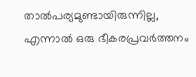താല്‍പര്യമുണ്ടായിരുന്നില്ല, എന്നാല്‍ ഒരു ഭീകരപ്രവര്‍ത്തനം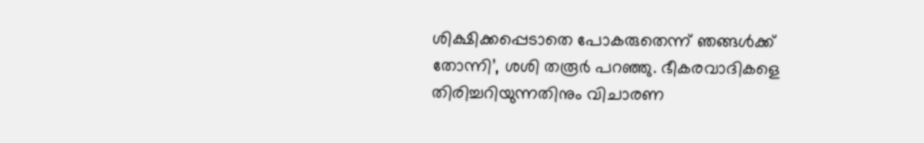ശിക്ഷിക്കപ്പെടാതെ പോകരുതെന്ന് ഞങ്ങള്‍ക്ക് തോന്നി’, ശശി തരൂര്‍ പറഞ്ഞു. ഭീകരവാദികളെ തിരിച്ചറിയുന്നതിനും വിചാരണ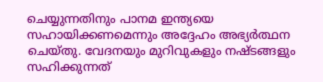ചെയ്യുന്നതിനും പാനമ ഇന്ത്യയെ സഹായിക്കണമെന്നും അദ്ദേഹം അഭ്യര്‍ത്ഥന ചെയ്തു. വേദനയും മുറിവുകളും നഷ്ടങ്ങളും സഹിക്കുന്നത്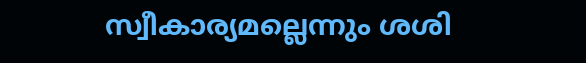സ്വീകാര്യമല്ലെന്നും ശശി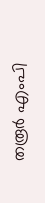തരൂര്‍ എംപി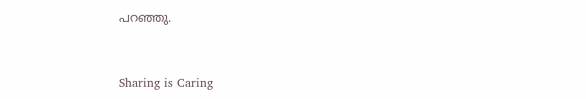പറഞ്ഞു.



Sharing is Caring